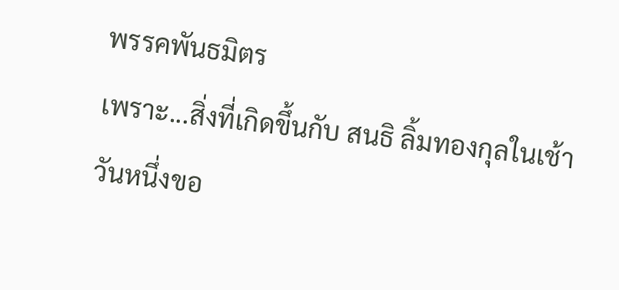พรรคพันธมิตร
เพราะ...สิ่งที่เกิดขึ้นกับ สนธิ ลิ้มทองกุลในเช้าวันหนึ่งขอ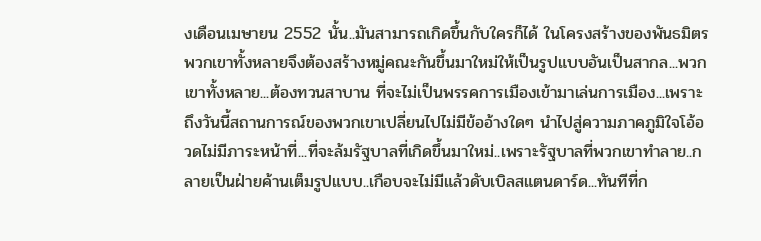งเดือนเมษายน 2552 นั้น..มันสามารถเกิดขึ้นกับใครก็ได้ ในโครงสร้างของพันธมิตรพวกเขาทั้งหลายจึงต้องสร้างหมู่คณะกันขึ้นมาใหม่ให้เป็นรูปแบบอันเป็นสากล...พวกเขาทั้งหลาย...ต้องทวนสาบาน ที่จะไม่เป็นพรรคการเมืองเข้ามาเล่นการเมือง...เพราะถึงวันนี้สถานการณ์ของพวกเขาเปลี่ยนไปไม่มีข้ออ้างใดๆ นำไปสู่ความภาคภูมิใจโอ้อวดไม่มีภาระหน้าที่...ที่จะล้มรัฐบาลที่เกิดขึ้นมาใหม่..เพราะรัฐบาลที่พวกเขาทำลาย..กลายเป็นฝ่ายค้านเต็มรูปแบบ..เกือบจะไม่มีแล้วดับเบิลสแตนดาร์ด...ทันทีที่ก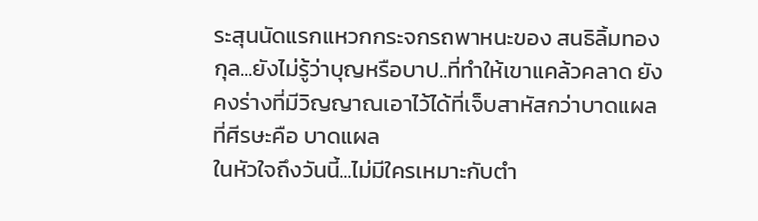ระสุนนัดแรกแหวกกระจกรถพาหนะของ สนธิลิ้มทองกุล...ยังไม่รู้ว่าบุญหรือบาป..ที่ทำให้เขาแคล้วคลาด ยังคงร่างที่มีวิญญาณเอาไว้ได้ที่เจ็บสาหัสกว่าบาดแผลที่ศีรษะคือ บาดแผล
ในหัวใจถึงวันนี้...ไม่มีใครเหมาะกับตำ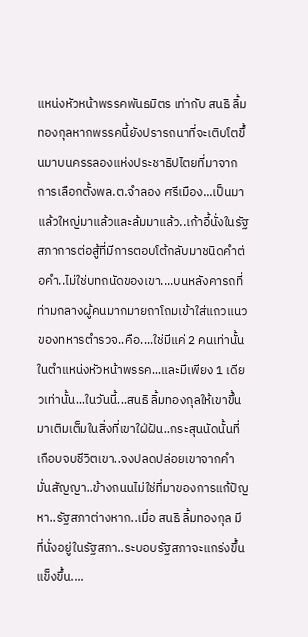แหน่งหัวหน้าพรรคพันธมิตร เท่ากับ สนธิ ลิ้มทองกุลหากพรรคนี้ยังปรารถนาที่จะเติบโตขึ้นมาบนครรลองแห่งประชาธิปไตยที่มาจากการเลือกตั้งพล.ต.จำลอง ศรีเมือง...เป็นมาแล้วใหญ่มาแล้วและล้มมาแล้ว..เก้าอี้นั่งในรัฐสภาการต่อสู้ที่มีการตอบโต้กลับมาชนิดคำต่อคำ..ไม่ใช่บทถนัดของเขา....บนหลังคารถที่ท่ามกลางผู้คนมากมายถาโถมเข้าใส่แถวแนวของทหารตำรวจ..คือ....ใช่มีแค่ 2 คนเท่านั้นในตำแหน่งหัวหน้าพรรค...และมีเพียง 1 เดียวเท่านั้น...ในวันนี้...สนธิ ลิ้มทองกุลให้เขาขึ้นมาเติมเต็มในสิ่งที่เขาใฝ่ฝัน..กระสุนนัดนั้นที่เกือบจบชีวิตเขา..จงปลดปล่อยเขาจากคำมั่นสัญญา..ข้างถนนไม่ใช่ที่มาของการแก้ปัญหา..รัฐสภาต่างหาก..เมื่อ สนธิ ลิ้มทองกุล มีที่นั่งอยู่ในรัฐสภา..ระบอบรัฐสภาจะแกร่งขึ้นแข็งขึ้น....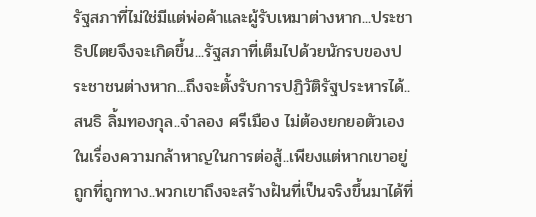รัฐสภาที่ไม่ใช่มีแต่พ่อค้าและผู้รับเหมาต่างหาก...ประชาธิปไตยจึงจะเกิดขึ้น...รัฐสภาที่เต็มไปด้วยนักรบของประชาชนต่างหาก...ถึงจะตั้งรับการปฏิวัติรัฐประหารได้..สนธิ ลิ้มทองกุล..จำลอง ศรีเมือง ไม่ต้องยกยอตัวเองในเรื่องความกล้าหาญในการต่อสู้..เพียงแต่หากเขาอยู่ถูกที่ถูกทาง..พวกเขาถึงจะสร้างฝันที่เป็นจริงขึ้นมาได้ที่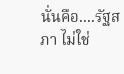นั่นคือ....รัฐสภา ไม่ใช่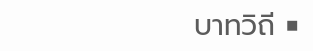บาทวิถี ■